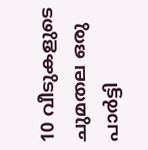10 വീടുകളുടെ ചുമതല ഒരു പാർട്ടി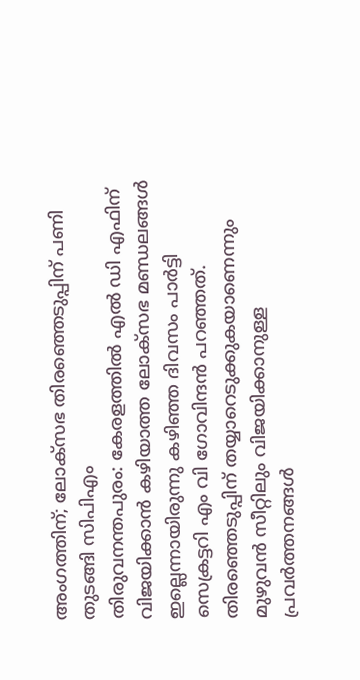അംഗത്തിന്; ലോക്സഭ തിരഞ്ഞെടുപ്പിന് പണി തുടങ്ങി സിപിഎം
തിരുവനന്തപുരം: കേരളത്തിൽ എൽ ഡി എഫിന് വിജയിക്കാൻ കഴിയാത്ത ലോക്സഭ മണ്ഡലങ്ങൾ ഇല്ലെന്നായിരുന്നു കഴിഞ്ഞ ദിവസം പാർട്ടി സെക്രട്ടറി എം വി ഗോവിന്ദൻ പറഞ്ഞത്. തിരഞ്ഞെടുപ്പിന് തയ്യാറെടുക്കുകയാണെന്നും മുഴുവൻ സീറ്റിലും വിജയിക്കാനുള്ള പ്രവർത്തനങ്ങൾ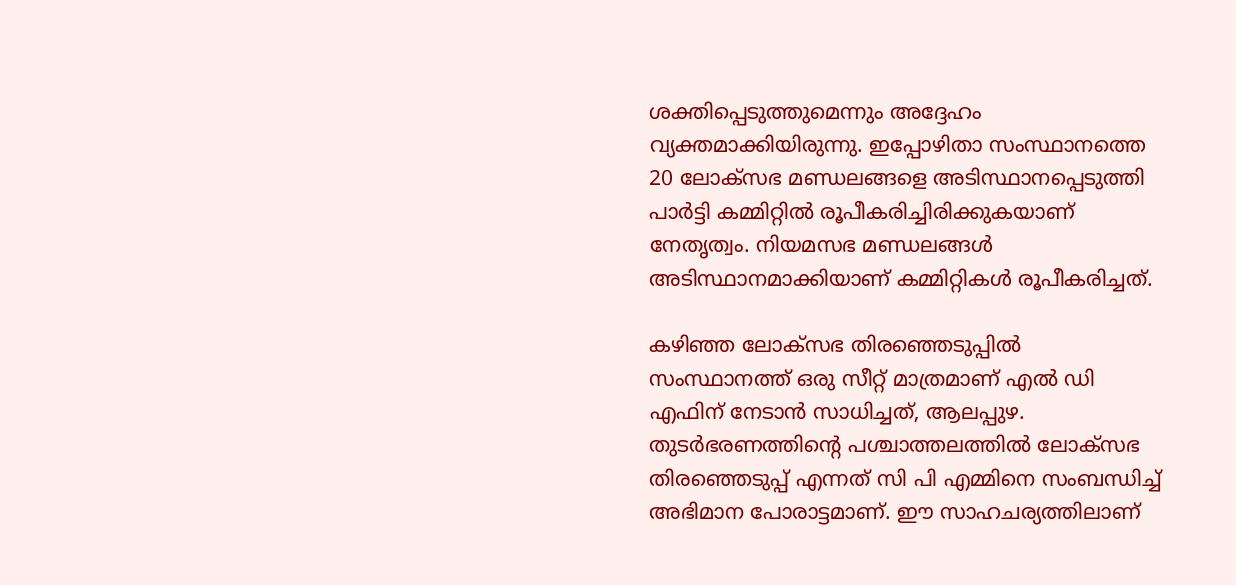ശക്തിപ്പെടുത്തുമെന്നും അദ്ദേഹം വ്യക്തമാക്കിയിരുന്നു. ഇപ്പോഴിതാ സംസ്ഥാനത്തെ 20 ലോക്സഭ മണ്ഡലങ്ങളെ അടിസ്ഥാനപ്പെടുത്തി പാർട്ടി കമ്മിറ്റിൽ രൂപീകരിച്ചിരിക്കുകയാണ് നേതൃത്വം. നിയമസഭ മണ്ഡലങ്ങൾ അടിസ്ഥാനമാക്കിയാണ് കമ്മിറ്റികൾ രൂപീകരിച്ചത്.

കഴിഞ്ഞ ലോക്സഭ തിരഞ്ഞെടുപ്പിൽ സംസ്ഥാനത്ത് ഒരു സീറ്റ് മാത്രമാണ് എൽ ഡി എഫിന് നേടാൻ സാധിച്ചത്, ആലപ്പുഴ. തുടർഭരണത്തിന്റെ പശ്ചാത്തലത്തിൽ ലോക്സഭ തിരഞ്ഞെടുപ്പ് എന്നത് സി പി എമ്മിനെ സംബന്ധിച്ച് അഭിമാന പോരാട്ടമാണ്. ഈ സാഹചര്യത്തിലാണ്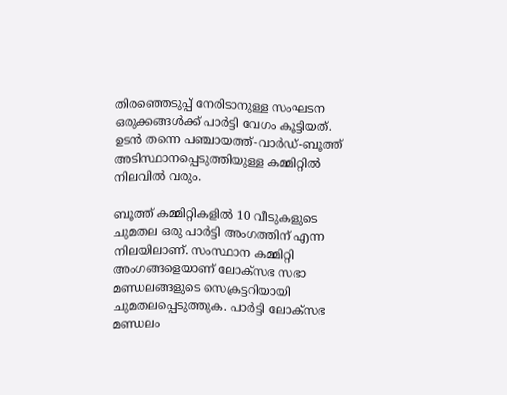തിരഞ്ഞെടുപ്പ് നേരിടാനുള്ള സംഘടന ഒരുക്കങ്ങൾക്ക് പാർട്ടി വേഗം കൂട്ടിയത്. ഉടൻ തന്നെ പഞ്ചായത്ത്-വാർഡ്-ബൂത്ത് അടിസ്ഥാനപ്പെടുത്തിയുള്ള കമ്മിറ്റിൽ നിലവിൽ വരും.

ബൂത്ത് കമ്മിറ്റികളിൽ 10 വീടുകളുടെ ചുമതല ഒരു പാർട്ടി അംഗത്തിന് എന്ന നിലയിലാണ്. സംസ്ഥാന കമ്മിറ്റി അംഗങ്ങളെയാണ് ലോക്സഭ സഭാ മണ്ഡലങ്ങളുടെ സെക്രട്ടറിയായി ചുമതലപ്പെടുത്തുക. പാർട്ടി ലോക്സഭ മണ്ഡലം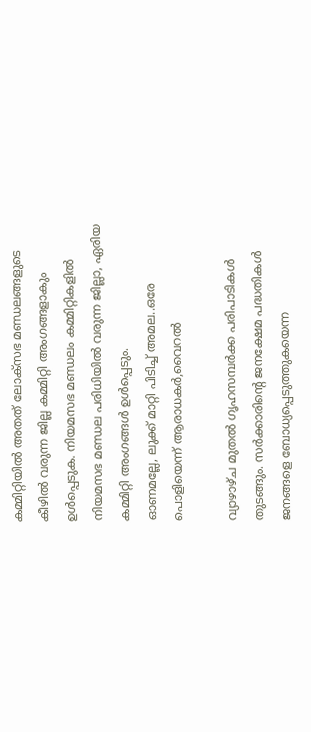കമ്മിറ്റിയിൽ അതത് ലോക്സഭ മണ്ഡലങ്ങളുടെ കീഴിൽ വരുന്ന ജില്ല കമ്മിറ്റി അംഗങ്ങളാകും ഉൾപ്പെടുക. നിയമസഭ മണ്ഡലം കമ്മിറ്റികളിൽ നിയമസഭ മണ്ഡല പരിധിയിൽ വരുന്ന ജില്ലാ, ഏരിയ കമ്മിറ്റി അംഗങ്ങൾ ഉൾപ്പെടും.
ഓണമല്ലേ, ലുക്ക് മാറ്റി പിടിച്ച് അമല..ഒരേ പൊളിയെന്ന് ആരാധകർ,വൈറൽ

വ്യാഴാഴ്ച മുതൽ ഗൃഹസമ്പർക്ക പരിപാടികൾ തുടങ്ങും. സർക്കാരിന്റെ ജനക്ഷേമ പദ്ധതികൾ ജനങ്ങളെ ബോധ്യപ്പെടുത്തുകയെന്ന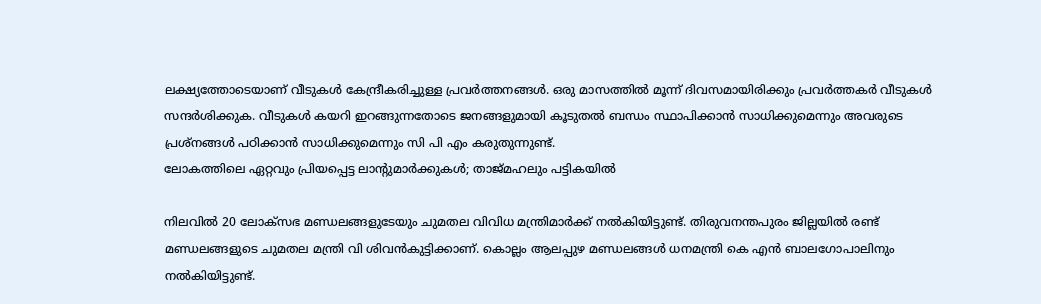ലക്ഷ്യത്തോടെയാണ് വീടുകൾ കേന്ദ്രീകരിച്ചുള്ള പ്രവർത്തനങ്ങൾ. ഒരു മാസത്തിൽ മൂന്ന് ദിവസമായിരിക്കും പ്രവർത്തകർ വീടുകൾ സന്ദർശിക്കുക. വീടുകൾ കയറി ഇറങ്ങുന്നതോടെ ജനങ്ങളുമായി കൂടുതൽ ബന്ധം സ്ഥാപിക്കാൻ സാധിക്കുമെന്നും അവരുടെ പ്രശ്നങ്ങൾ പഠിക്കാൻ സാധിക്കുമെന്നും സി പി എം കരുതുന്നുണ്ട്.
ലോകത്തിലെ ഏറ്റവും പ്രിയപ്പെട്ട ലാന്റുമാർക്കുകൾ; താജ്മഹലും പട്ടികയിൽ

നിലവിൽ 20 ലോക്സഭ മണ്ഡലങ്ങളുടേയും ചുമതല വിവിധ മന്ത്രിമാർക്ക് നൽകിയിട്ടുണ്ട്. തിരുവനന്തപുരം ജില്ലയിൽ രണ്ട് മണ്ഡലങ്ങളുടെ ചുമതല മന്ത്രി വി ശിവൻകുട്ടിക്കാണ്. കൊല്ലം ആലപ്പുഴ മണ്ഡലങ്ങൾ ധനമന്ത്രി കെ എൻ ബാലഗോപാലിനും നൽകിയിട്ടുണ്ട്.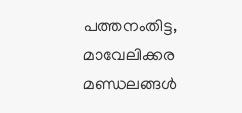പത്തനംതിട്ട, മാവേലിക്കര മണ്ഡലങ്ങൾ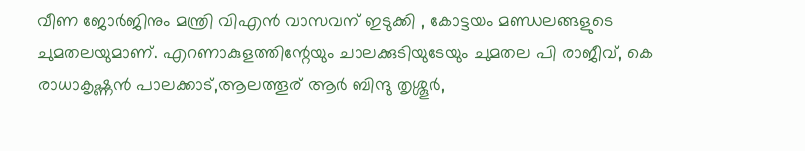വീണ ജോർജിനും മന്ത്രി വിഎൻ വാസവന് ഇടുക്കി , കോട്ടയം മണ്ഡലങ്ങളുടെ ചുമതലയുമാണ്. എറണാകുളത്തിന്റേയും ചാലക്കുടിയുടേയും ചുമതല പി രാജീവ്, കെ രാധാകൃഷ്ണൻ പാലക്കാട്,ആലത്തൂര് ആർ ബിന്ദു തൃശ്ശൂർ,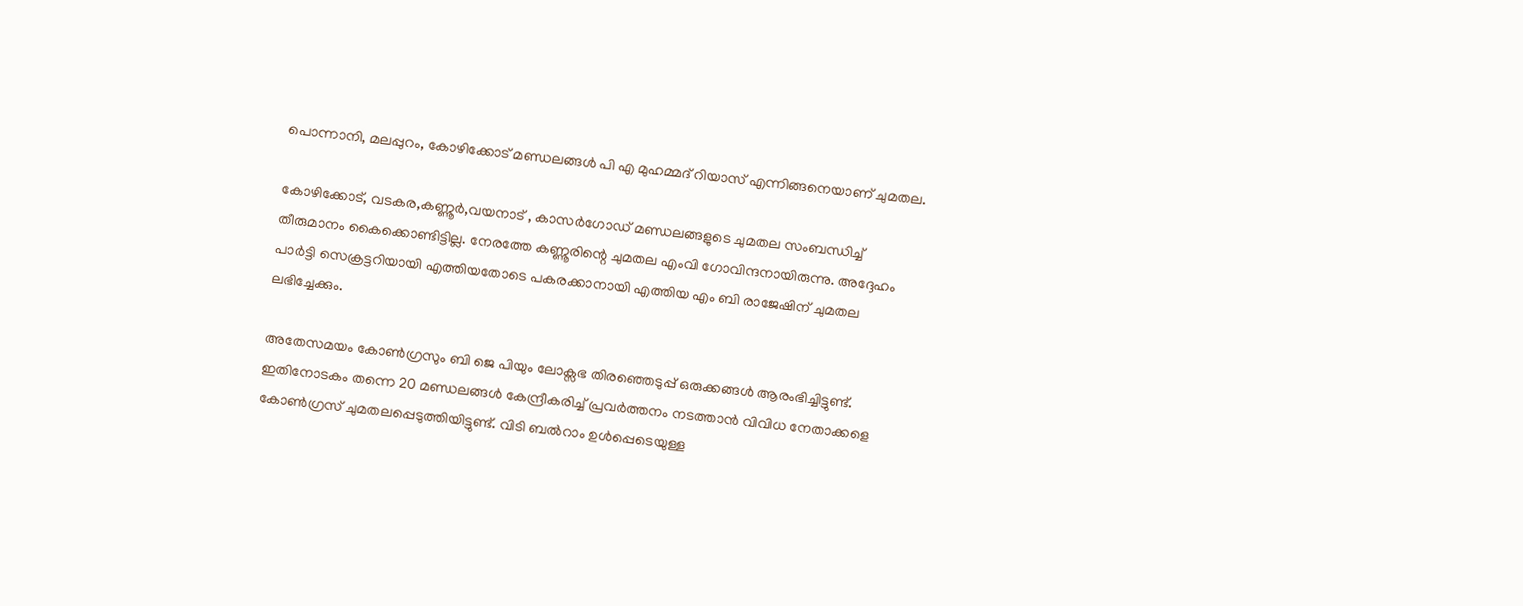പൊന്നാനി, മലപ്പുറം, കോഴിക്കോട് മണ്ഡലങ്ങൾ പി എ മുഹമ്മദ് റിയാസ് എന്നിങ്ങനെയാണ് ചുമതല.

കോഴിക്കോട്, വടകര,കണ്ണൂർ,വയനാട് , കാസർഗോഡ് മണ്ഡലങ്ങളുടെ ചുമതല സംബന്ധിച്ച് തീരുമാനം കൈക്കൊണ്ടിട്ടില്ല. നേരത്തേ കണ്ണൂരിന്റെ ചുമതല എംവി ഗോവിന്ദനായിരുന്നു. അദ്ദേഹം പാർട്ടി സെക്രട്ടറിയായി എത്തിയതോടെ പകരക്കാനായി എത്തിയ എം ബി രാജേഷിന് ചുമതല ലഭിച്ചേക്കും.

അതേസമയം കോൺഗ്രസും ബി ജെ പിയും ലോക്സഭ തിരഞ്ഞെടുപ്പ് ഒരുക്കങ്ങൾ ആരംഭിച്ചിട്ടുണ്ട്. ഇതിനോടകം തന്നെ 20 മണ്ഡലങ്ങൾ കേന്ദ്രീകരിച്ച് പ്രവർത്തനം നടത്താൻ വിവിധ നേതാക്കളെ കോൺഗ്രസ് ചുമതലപ്പെടുത്തിയിട്ടുണ്ട്. വിടി ബൽറാം ഉൾപ്പെടെയുള്ള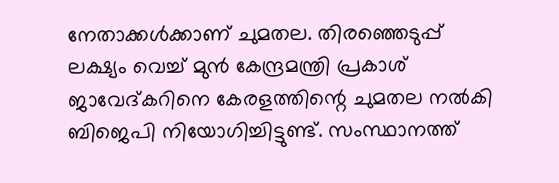നേതാക്കൾക്കാണ് ചുമതല. തിരഞ്ഞെടുപ്പ് ലക്ഷ്യം വെച്ച് മുൻ കേന്ദ്രമന്ത്രി പ്രകാശ് ജാവേദ്കറിനെ കേരളത്തിന്റെ ചുമതല നൽകി ബിജെപി നിയോഗിച്ചിട്ടുണ്ട്. സംസ്ഥാനത്ത്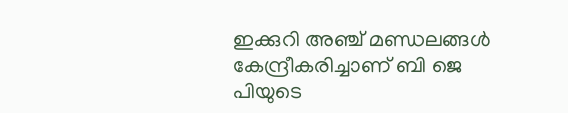ഇക്കുറി അഞ്ച് മണ്ഡലങ്ങൾ കേന്ദ്രീകരിച്ചാണ് ബി ജെ പിയുടെ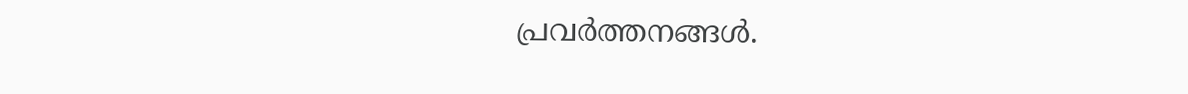പ്രവർത്തനങ്ങൾ.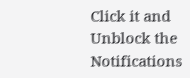Click it and Unblock the Notifications